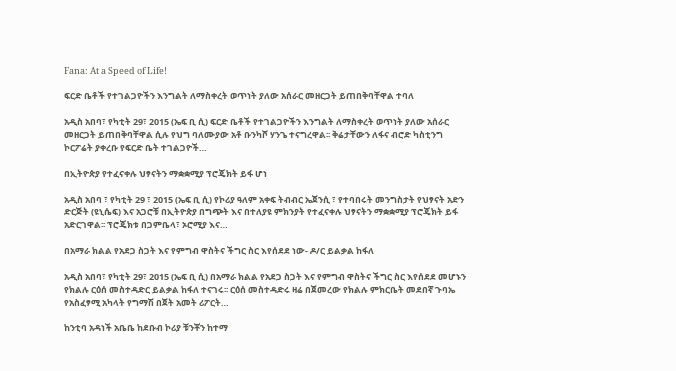Fana: At a Speed of Life!

ፍርድ ቤቶች የተገልጋዮችን እንግልት ለማስቀረት ወጥነት ያለው አሰራር መዘርጋት ይጠበቅባቸዋል ተባለ

አዲስ አበባ፣ የካቲት 29፣ 2015 (ኤፍ ቢ ሲ) ፍርድ ቤቶች የተገልጋዮችን እንግልት ለማስቀረት ወጥነት ያለው አሰራር መዘርጋት ይጠበቅባቸዋል ሲሉ የህግ ባለሙያው አቶ ቡንካሾ ሃንጌ ተናግረዋል፡፡ ቅሬታቸውን ለፋና ብሮድ ካስቲንግ ኮርፖሬት ያቀረቡ የፍርድ ቤት ተገልጋዮች…

በኢትዮጵያ የተፈናቀሉ ህፃናትን ማቋቋሚያ ፕሮጄክት ይፋ ሆነ

አዲስ አበባ ፣ የካቲት 29 ፣ 2015 (ኤፍ ቢ ሲ) የኮሪያ ዓለም አቀፍ ትብብር ኤጀንሲ ፣ የተባበሩት መንግስታት የህፃናት አድን ድርጅት (ዩኒሴፍ) እና አጋሮቹ በኢትዮጵያ በግጭት እና በተለያዩ ምክንያት የተፈናቀሉ ህፃናትን ማቋቋሚያ ፕሮጄክት ይፋ አድርገዋል፡፡ ፕሮጄክቱ በጋምቤላ፣ ኦሮሚያ እና…

በአማራ ክልል የአደጋ ስጋት እና የምግብ ዋስትና ችግር ስር እየሰደደ ነው- ዶ/ር ይልቃል ከፋለ

አዲስ አበባ፣ የካቲት 29፣ 2015 (ኤፍ ቢ ሲ) በአማራ ክልል የአደጋ ስጋት እና የምግብ ዋስትና ችግር ስር እየሰደደ መሆኑን የክልሉ ርዕሰ መስተዳድር ይልቃል ከፋለ ተናገሩ፡፡ ርዕሰ መስተዳድሩ ዛሬ በጀመረው የክልሉ ምክርቤት መደበኛ ጉባኤ የአስፈፃሚ አካላት የግማሽ በጀት አመት ሪፖርት…

ከንቲባ አዳነች አቤቤ ከደቡብ ኮሪያ ቹንቾን ከተማ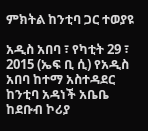ምክትል ከንቲባ ጋር ተወያዩ

አዲስ አበባ ፣ የካቲት 29 ፣ 2015 (ኤፍ ቢ ሲ) የአዲስ አበባ ከተማ አስተዳደር ከንቲባ አዳነች አቤቤ ከደቡብ ኮሪያ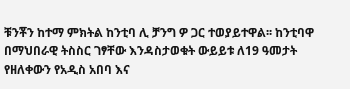ቹንቾን ከተማ ምክትል ከንቲባ ሊ ቻንግ ዎ ጋር ተወያይተዋል፡፡ ከንቲባዋ በማህበራዊ ትስስር ገፃቸው እንዳስታወቁት ውይይቱ ለ19 ዓመታት የዘለቀውን የአዲስ አበባ እና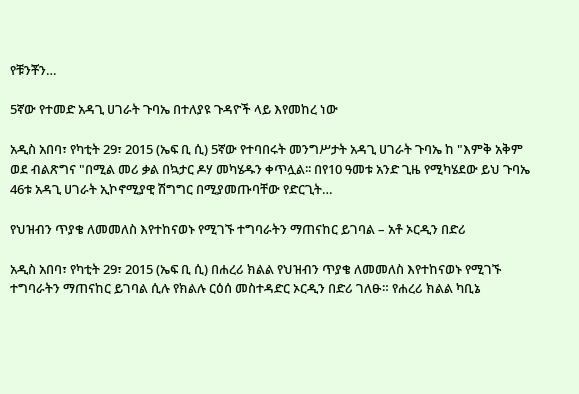የቹንቾን…

5ኛው የተመድ አዳጊ ሀገራት ጉባኤ በተለያዩ ጉዳዮች ላይ እየመከረ ነው

አዲስ አበባ፣ የካቲት 29፣ 2015 (ኤፍ ቢ ሲ) 5ኛው የተባበሩት መንግሥታት አዳጊ ሀገራት ጉባኤ ከ "እምቅ አቅም ወደ ብልጽግና "በሚል መሪ ቃል በኳታር ዶሃ መካሄዱን ቀጥሏል፡፡ በየ10 ዓመቱ አንድ ጊዜ የሚካሄደው ይህ ጉባኤ 46ቱ አዳጊ ሀገራት ኢኮኖሚያዊ ሽግግር በሚያመጡባቸው የድርጊት…

የህዝብን ጥያቄ ለመመለስ እየተከናወኑ የሚገኙ ተግባራትን ማጠናከር ይገባል – አቶ ኦርዲን በድሪ

አዲስ አበባ፣ የካቲት 29፣ 2015 (ኤፍ ቢ ሲ) በሐረሪ ክልል የህዝብን ጥያቄ ለመመለስ እየተከናወኑ የሚገኙ ተግባራትን ማጠናከር ይገባል ሲሉ የክልሉ ርዕሰ መስተዳድር ኦርዲን በድሪ ገለፁ። የሐረሪ ክልል ካቢኔ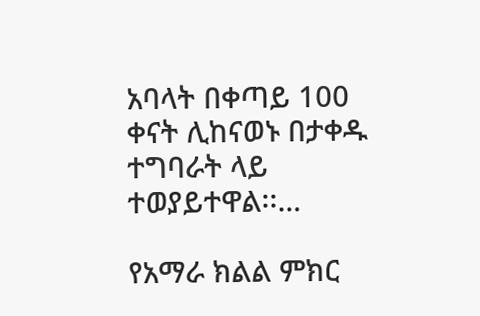አባላት በቀጣይ 100 ቀናት ሊከናወኑ በታቀዱ ተግባራት ላይ ተወያይተዋል፡፡…

የአማራ ክልል ምክር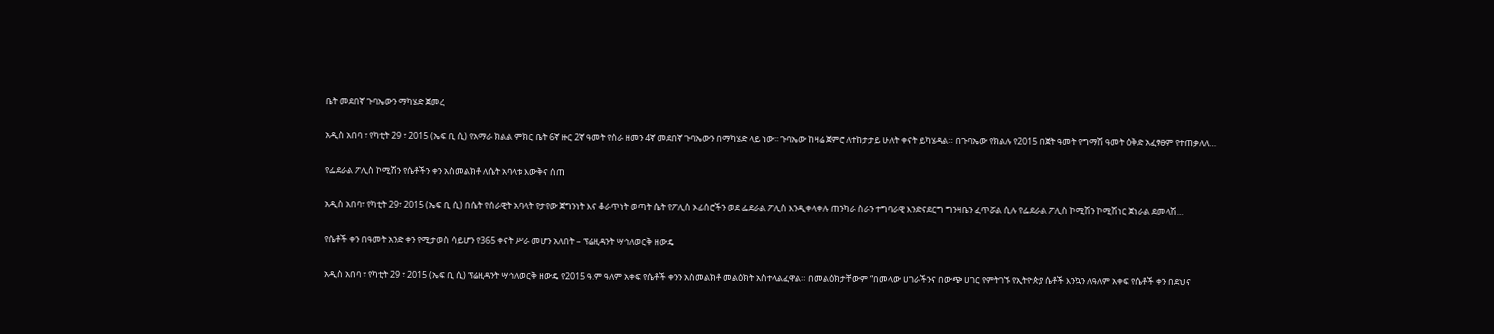ቤት መደበኛ ጉባኤውን ማካሄድ ጀመረ

አዲስ አበባ ፣ የካቲት 29 ፣ 2015 (ኤፍ ቢ ሲ) የአማራ ክልል ምክር ቤት 6ኛ ዙር 2ኛ ዓመት የስራ ዘመን 4ኛ መደበኛ ጉባኤውን በማካሄድ ላይ ነው፡፡ ጉባኤው ከዛሬ ጀምሮ ለተከታታይ ሁለት ቀናት ይካሄዳል። በጉባኤው የክልሉ የ2015 በጀት ዓመት የግማሽ ዓመት ዕቅድ አፈፃፀም የተጠቃለለ…

የፌደራል ፖሊስ ኮሚሽን የሴቶችን ቀን አስመልክቶ ለሴት አባላቱ እውቅና ሰጠ

አዲስ አበባ፣ የካቲት 29፣ 2015 (ኤፍ ቢ ሲ) በሴት የሰራዊት አባላት የታየው ጀግንነት እና ቆራጥነት ወጣት ሴት የፖሊስ ኦፊሰሮችን ወደ ፌደራል ፖሊስ እንዲቀላቀሉ ጠንካራ ስራን ተግባራዊ እንድናደርግ ግንዛቤን ፈጥሯል ሲሉ የፌደራል ፖሊስ ኮሚሽን ኮሚሽነር ጀነራል ደመላሽ…

የሴቶች ቀን በዓመት አንድ ቀን የሚታወስ ሳይሆን የ365 ቀናት ሥራ መሆን አለበት – ፕሬዚዳንት ሣኅለወርቅ ዘውዴ

አዲስ አበባ ፣ የካቲት 29 ፣ 2015 (ኤፍ ቢ ሲ) ፕሬዚዳንት ሣኅለወርቅ ዘውዴ የ2015 ዓ.ም ዓለም አቀፍ የሴቶች ቀንን አስመልክቶ መልዕክት አስተላልፈዋል። በመልዕክታቸውም “በመላው ሀገራችንና በውጭ ሀገር የምትገኙ የኢትዮጵያ ሴቶች እንኳን ለዓለም አቀፍ የሴቶች ቀን በደህና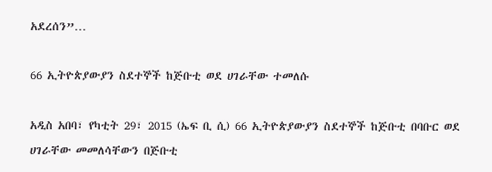አደረሰን”…

66 ኢትዮጵያውያን ስደተኞች ከጅቡቲ ወደ ሀገራቸው ተመለሱ

አዲስ አበባ፣ የካቲት 29፣ 2015 (ኤፍ ቢ ሲ) 66 ኢትዮጵያውያን ስደተኞች ከጅቡቲ በባቡር ወደ ሀገራቸው መመለሳቸውን በጅቡቲ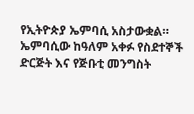የኢትዮጵያ ኤምባሲ አስታውቋል። ኤምባሲው ከዓለም አቀፉ የስደተኞች ድርጅት እና የጅቡቲ መንግስት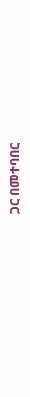ጋር በመተባበር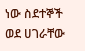ነው ስደተኞች ወደ ሀገራቸው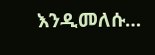እንዲመለሱ…